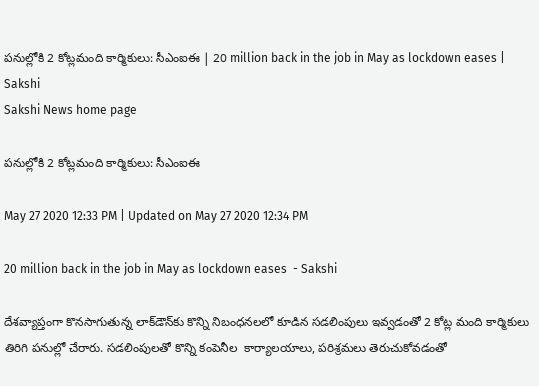పనుల్లోకి 2 కోట్లమంది కార్మికులు: సీఎంఐఈ | 20 million back in the job in May as lockdown eases | Sakshi
Sakshi News home page

పనుల్లోకి 2 కోట్లమంది కార్మికులు: సీఎంఐఈ

May 27 2020 12:33 PM | Updated on May 27 2020 12:34 PM

20 million back in the job in May as lockdown eases  - Sakshi

దేశవ్యాప్తంగా కొనసాగుతున్న లాక్‌డౌన్‌కు కొన్ని నిబంధనలలో కూడిన సడలింపులు ఇవ్వడంతో 2 కోట్ల మంది కార్మికులు తిరిగి పనుల్లో చేరారు. సడలింపులతో కొన్ని కంపెనీల  కార్యాలయాలు, పరిశ్రమలు తెరుచుకోవడంతో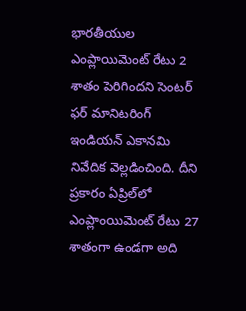భారతీయుల ఎంప్లాయిమెంట్‌ రేటు 2 శాతం పెరిగిందని సెంటర్‌ ఫర్‌ మానిటరింగ్‌ ఇండియన్‌ ఎకానమి నివేదిక వెల్లడించింది. దీని ప్రకారం ఏప్రిల్‌లో ఎంప్లాంయిమెంట్‌ రేటు 27 శాతంగా ఉండగా అది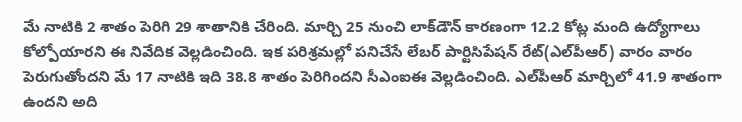మే నాటికి 2 శాతం పెరిగి 29 శాతానికి చేరింది. మార్చి 25 నుంచి లాక్‌డౌన్‌ కారణంగా 12.2 కోట్ల మంది ఉద్యోగాలు కోల్పోయారని ఈ నివేదిక వెల్లడించింది. ఇక పరిశ్రమల్లో పనిచేసే లేబర్‌ పార్టిసిపేషన్‌ రేట్‌(ఎల్‌పీఆర్‌) వారం వారం పెరుగుతోందని మే 17 నాటికి ఇది 38.8 శాతం పెరిగిందని సీఎంఐఈ వెల్లడించింది. ఎల్‌పీఆర్‌ మార్చిలో 41.9 శాతంగా ఉందని అది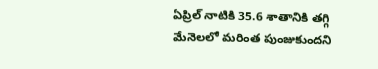ఏప్రిల్‌ నాటికి 35.6 శాతానికి తగ్గి మేనెలలో మరింత పుంజుకుందని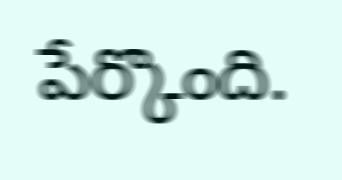పేర్కొంది.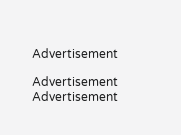Advertisement

Advertisement
Advertisement